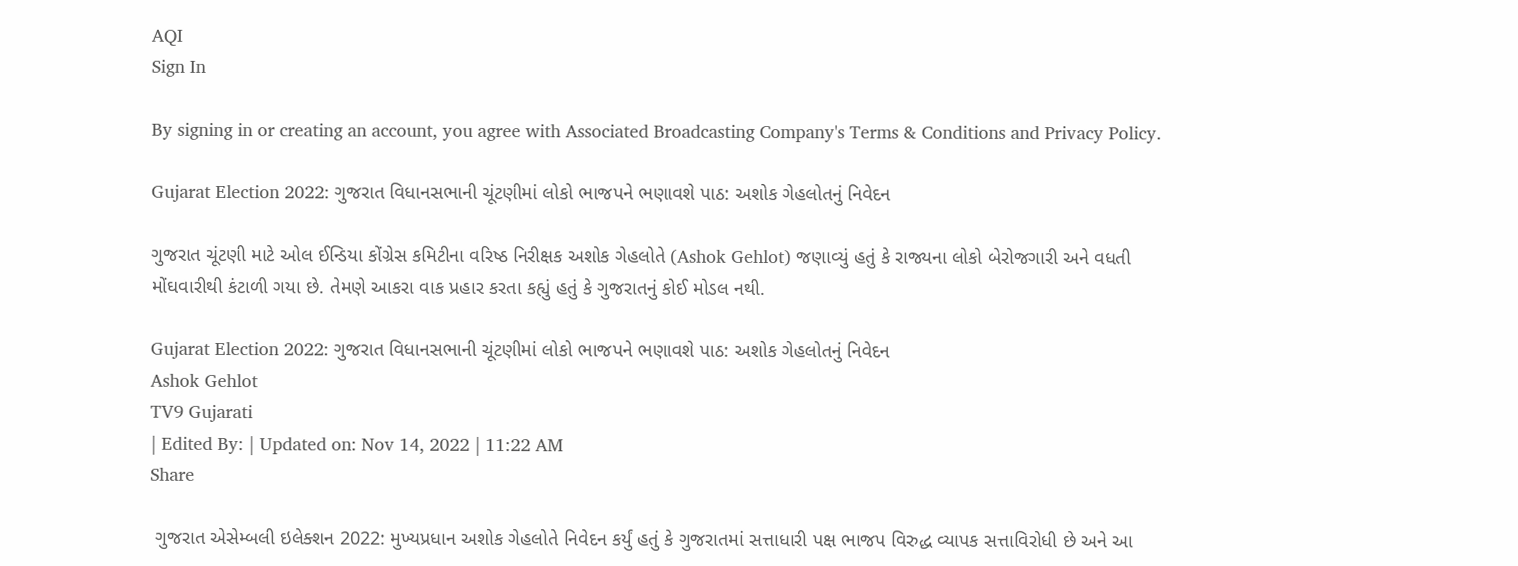AQI
Sign In

By signing in or creating an account, you agree with Associated Broadcasting Company's Terms & Conditions and Privacy Policy.

Gujarat Election 2022: ગુજરાત વિધાનસભાની ચૂંટણીમાં લોકો ભાજપને ભણાવશે પાઠ: અશોક ગેહલોતનું નિવેદન

ગુજરાત ચૂંટણી માટે ઓલ ઈન્ડિયા કોંગ્રેસ કમિટીના વરિષ્ઠ નિરીક્ષક અશોક ગેહલોતે (Ashok Gehlot) જણાવ્યું હતું કે રાજ્યના લોકો બેરોજગારી અને વધતી મોંઘવારીથી કંટાળી ગયા છે. તેમણે આકરા વાક પ્રહાર કરતા કહ્યું હતું કે ગુજરાતનું કોઈ મોડલ નથી.

Gujarat Election 2022: ગુજરાત વિધાનસભાની ચૂંટણીમાં લોકો ભાજપને ભણાવશે પાઠ: અશોક ગેહલોતનું નિવેદન
Ashok Gehlot
TV9 Gujarati
| Edited By: | Updated on: Nov 14, 2022 | 11:22 AM
Share

 ગુજરાત એસેમ્બલી ઇલેક્શન 2022: મુખ્યપ્રધાન અશોક ગેહલોતે નિવેદન કર્યું હતું કે ગુજરાતમાં સત્તાધારી પક્ષ ભાજપ વિરુદ્ધ વ્યાપક સત્તાવિરોધી છે અને આ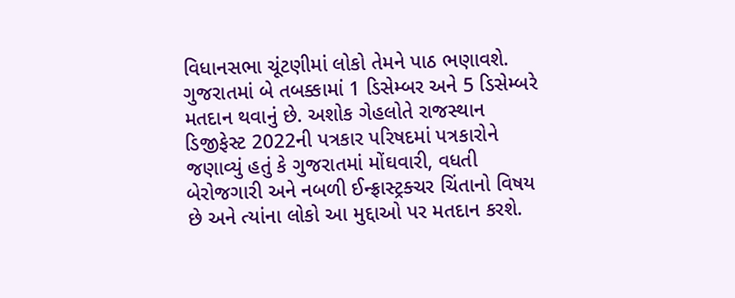વિધાનસભા ચૂંટણીમાં લોકો તેમને પાઠ ભણાવશે. ગુજરાતમાં બે તબક્કામાં 1 ડિસેમ્બર અને 5 ડિસેમ્બરે મતદાન થવાનું છે. અશોક ગેહલોતે રાજસ્થાન ડિજીફેસ્ટ 2022ની પત્રકાર પરિષદમાં પત્રકારોને જણાવ્યું હતું કે ગુજરાતમાં મોંઘવારી, વધતી બેરોજગારી અને નબળી ઈન્ફ્રાસ્ટ્રક્ચર ચિંતાનો વિષય છે અને ત્યાંના લોકો આ મુદ્દાઓ પર મતદાન કરશે.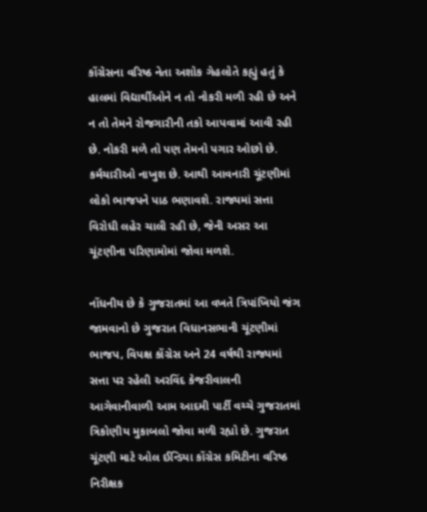કોંગ્રેસના વરિષ્ઠ નેતા અશોક ગેહલોતે કહ્યું હતું કે હાલમાં વિદ્યાર્થીઓને ન તો નોકરી મળી રહી છે અને ન તો તેમને રોજગારીની તકો આપવામાં આવી રહી છે. નોકરી મળે તો પણ તેમનો પગાર ઓછો છે. કર્મચારીઓ નાખુશ છે. આથી આવનારી ચૂંટણીમાં લોકો ભાજપને પાઠ ભણાવશે. રાજ્યમાં સત્તા વિરોધી લહેર ચાલી રહી છે, જેની અસર આ ચૂંટણીના પરિણામોમાં જોવા મળશે.

નોંધનીય છે કે ગુજરાતમાં આ વખતે ત્રિપાંખિયો જંગ જામવાનો છે ગુજરાત વિધાનસભાની ચૂંટણીમાં ભાજપ, વિપક્ષ કોંગ્રેસ અને 24 વર્ષથી રાજ્યમાં સત્તા પર રહેલી અરવિંદ કેજરીવાલની આગેવાનીવાળી આમ આદમી પાર્ટી વચ્ચે ગુજરાતમાં ત્રિકોણીય મુકાબલો જોવા મળી રહ્યો છે. ગુજરાત ચૂંટણી માટે ઓલ ઈન્ડિયા કોંગ્રેસ કમિટીના વરિષ્ઠ નિરીક્ષક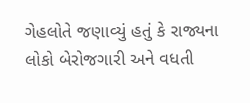ગેહલોતે જણાવ્યું હતું કે રાજ્યના લોકો બેરોજગારી અને વધતી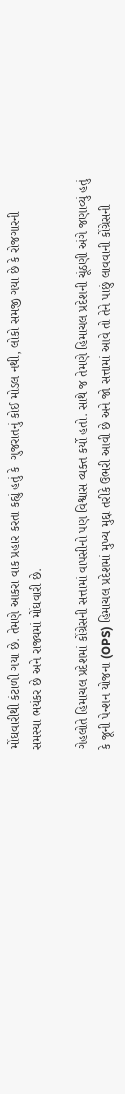મોંઘવારીથી કંટાળી ગયા છે. તેમણે આકરા વાક પ્રહાર કરતા કહ્યું હતું કે  ગુજરાતનું કોઈ મોડલ નથી, લોકો સમજી ગયા છે કે રોજગારની સમસ્યા ભયંકર છે અને રાજ્યમાં મોંઘવારી છે.

ગેહલોતે હિમાચલ પ્રદેશમાં કોંગ્રેસની સત્તામાં વાપસીનો પણ વિશ્વાસ વ્યક્ત કર્યો હતો. સાથે જ તેમણે હિમાચલ પ્રદેશની ચૂંઠણી અંગે જણાવ્યું હતું કે જૂની પેન્શન યોજના (OPS) હિમાચલ પ્રદેશમાં મુખ્ય મુદ્દા તરીકે ઉભરી આવી છે અને જો સત્તામાં આવે તો તેને પાછું લાવવાની કોંગ્રેસની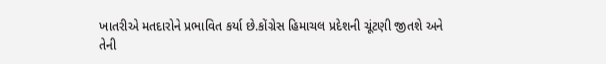ખાતરીએ મતદારોને પ્રભાવિત કર્યા છે.કોંગ્રેસ હિમાચલ પ્રદેશની ચૂંટણી જીતશે અને તેની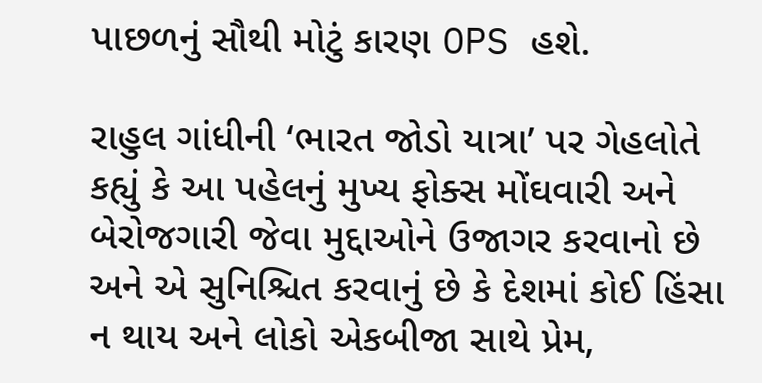પાછળનું સૌથી મોટું કારણ OPS હશે.

રાહુલ ગાંધીની ‘ભારત જોડો યાત્રા’ પર ગેહલોતે કહ્યું કે આ પહેલનું મુખ્ય ફોક્સ મોંઘવારી અને બેરોજગારી જેવા મુદ્દાઓને ઉજાગર કરવાનો છે અને એ સુનિશ્ચિત કરવાનું છે કે દેશમાં કોઈ હિંસા ન થાય અને લોકો એકબીજા સાથે પ્રેમ,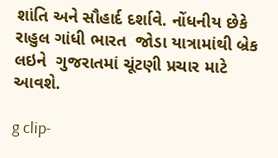શાંતિ અને સૌહાર્દ દર્શાવે. નોંધનીય છેકે રાહુલ ગાંધી ભારત  જોડા યાત્રામાંથી બ્રેક લઇને  ગુજરાતમાં ચૂંટણી પ્રચાર માટે આવશે.

g clip-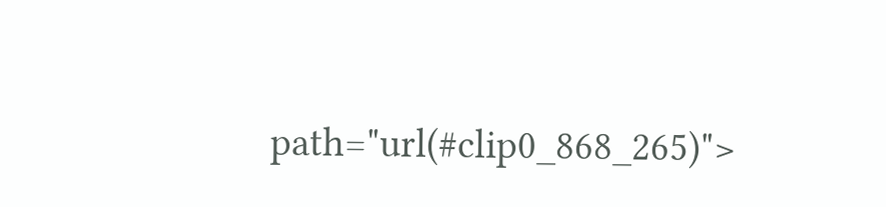path="url(#clip0_868_265)">